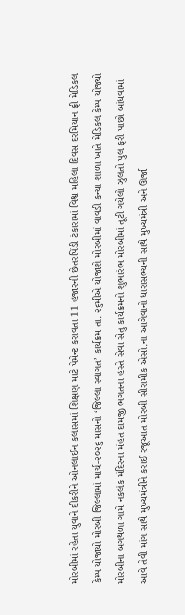મોરબીમાં રહેતા યુવાને દીકરીને ઓનલાઈન કલાસમાં શિક્ષણ માટે પેમેન્ટ કરાવતા 11 હજારની છેતરપિંડી ટંકારામાં વિશ્વ મહિલા દિવસ દરમિયાન ફ્રી મેડિકલ કેમ્પ યોજાયો મોરબી જિલ્લામાં માર્ચ-૨૦૨૬ માસનો ‘જિલ્લા સ્વાગત’ કાર્યક્રમ તા. ૨૬મીએ યોજાશે મોરબીમાં વાવડી કન્યા શાળા ખાતે મેડિકલ કેમ્પ યોજ્યો મોરબીના બગથળા ગામે નકલંક મંદિરના મંહત દામજી ભગતના હસ્તે સેવા સેતુ કાર્યક્રમનો શુભારંભ મોરબીમાં તૂટી ગયેલો ઝુલતો પુલ ફરી પાછો બાંધવામાં આવે તેવી માંગ સાથે મુખ્યમંત્રીને કરાઈ રજૂઆત મોરબી સીરામીક એસો.ના આગેવાનો ધારાસભ્યની સાથે મુખ્યમંત્રી અને ઊર્જા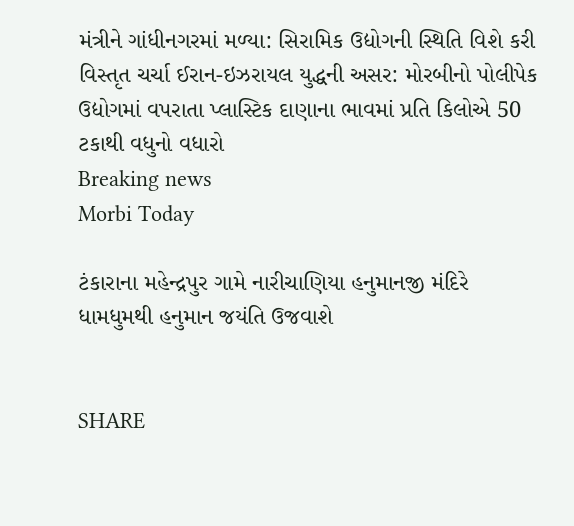મંત્રીને ગાંધીનગરમાં મળ્યા: સિરામિક ઉદ્યોગની સ્થિતિ વિશે કરી વિસ્તૃત ચર્ચા ઈરાન-ઇઝરાયલ યુદ્ધની અસર: મોરબીનો પોલીપેક ઉદ્યોગમાં વપરાતા પ્લાસ્ટિક દાણાના ભાવમાં પ્રતિ કિલોએ 50 ટકાથી વધુનો વધારો
Breaking news
Morbi Today

ટંકારાના મહેન્દ્રપુર ગામે નારીચાણિયા હનુમાનજી મંદિરે ધામધુમથી હનુમાન જયંતિ ઉજવાશે


SHARE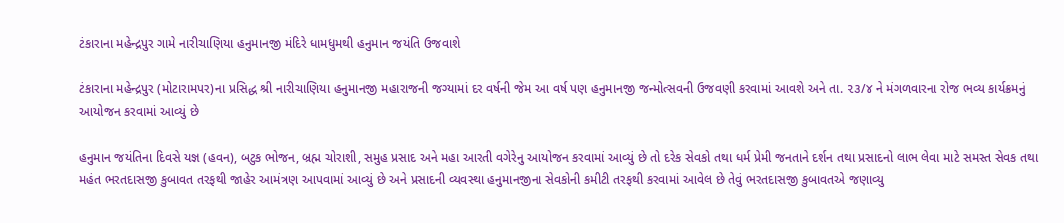ટંકારાના મહેન્દ્રપુર ગામે નારીચાણિયા હનુમાનજી મંદિરે ધામધુમથી હનુમાન જયંતિ ઉજવાશે

ટંકારાના મહેન્દ્રપુર (મોટારામપર)ના પ્રસિદ્ધ શ્રી નારીચાણિયા હનુમાનજી મહારાજની જગ્યામાં દર વર્ષની જેમ આ વર્ષ પણ હનુમાનજી જન્મોત્સવની ઉજવણી કરવામાં આવશે અને તા. ૨૩/૪ ને મંગળવારના રોજ ભવ્ય કાર્યક્રમનું આયોજન કરવામાં આવ્યું છે

હનુમાન જયંતિના દિવસે યજ્ઞ (હવન), બટુક ભોજન, બ્રહ્મ ચોરાશી, સમુહ પ્રસાદ અને મહા આરતી વગેરેનુ આયોજન કરવામાં આવ્યું છે તો દરેક સેવકો તથા ધર્મ પ્રેમી જનતાને દર્શન તથા પ્રસાદનો લાભ લેવા માટે સમસ્ત સેવક તથા મહંત ભરતદાસજી કુબાવત તરફથી જાહેર આમંત્રણ આપવામાં આવ્યું છે અને પ્રસાદની વ્યવસ્થા હનુમાનજીના સેવકોની કમીટી તરફથી કરવામાં આવેલ છે તેવું ભરતદાસજી કુબાવતએ જણાવ્યુ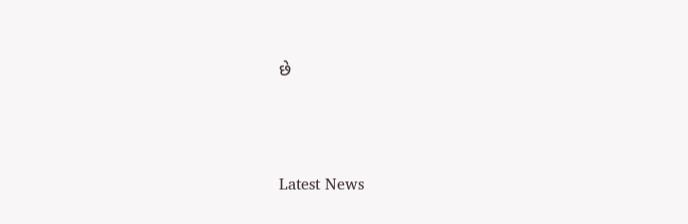છે




Latest News